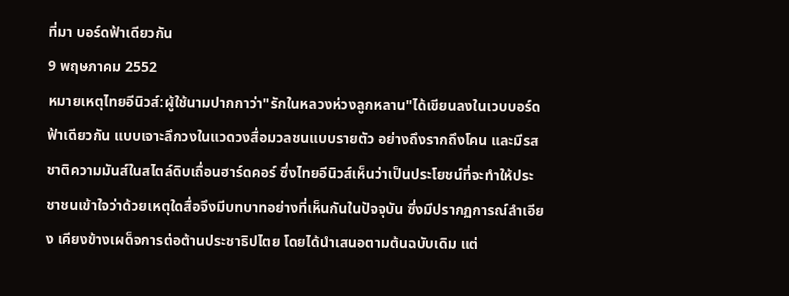ที่มา บอร์ดฟ้าเดียวกัน
9 พฤษภาคม 2552
หมายเหตุไทยอีนิวส์:ผู้ใช้นามปากกาว่า"รักในหลวงห่วงลูกหลาน"ได้เขียนลงในเวบบอร์ดฟ้าเดียวกัน แบบเจาะลึกวงในแวดวงสื่อมวลชนแบบรายตัว อย่างถึงรากถึงโคน และมีรสชาติความมันส์ในสไตล์ดิบเถื่อนฮาร์ดคอร์ ซึ่งไทยอีนิวส์เห็นว่าเป็นประโยชน์ที่จะทำให้ประชาชนเข้าใจว่าด้วยเหตุใดสื่อจึงมีบทบาทอย่างที่เห็นกันในปัจจุบัน ซึ่งมีปรากฏการณ์ลำเอียง เคียงข้างเผด็จการต่อต้านประชาธิปไตย โดยได้นำเสนอตามต้นฉบับเดิม แต่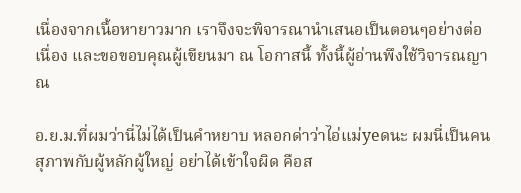เนื่องจากเนื้อหายาวมาก เราจึงจะพิจารณานำเสนอเป็นตอนๆอย่างต่อเนื่อง และขอขอบคุณผู้เขียนมา ณ โอกาสนี้ ทั้งนี้ผู้อ่านพึงใช้วิจารณญาณ

อ.ย.ม.ที่ผมว่านี่ไม่ได้เป็นคำหยาบ หลอกด่าว่าไอ่แม่yeดนะ ผมนี่เป็นคนสุภาพกับผู้หลักผู้ใหญ่ อย่าได้เข้าใจผิด คือส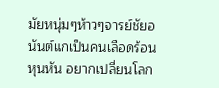มัยหนุ่มๆห้าวๆจารย์ชัยอนันต์แกเป็นคนเลือดร้อน หุนหัน อยากเปลี่ยนโลก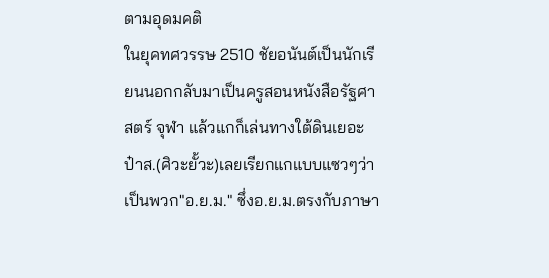ตามอุดมคติ
ในยุคทศวรรษ 2510 ชัยอนันต์เป็นนักเรียนนอกกลับมาเป็นครูสอนหนังสือรัฐศาสตร์ จุฬา แล้วแกก็เล่นทางใต้ดินเยอะ ป๋าส.(ศิวะยั้วะ)เลยเรียกแกแบบแซวๆว่า เป็นพวก"อ.ย.ม." ซึ่งอ.ย.ม.ตรงกับภาษา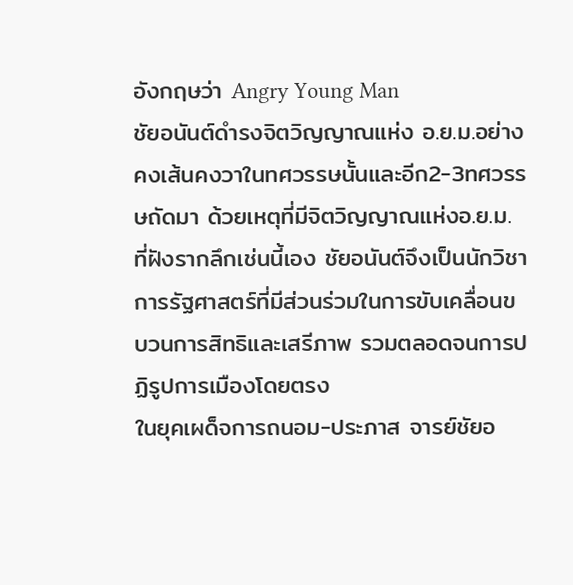อังกฤษว่า Angry Young Man
ชัยอนันต์ดำรงจิตวิญญาณแห่ง อ.ย.ม.อย่างคงเส้นคงวาในทศวรรษนั้นและอีก2-3ทศวรรษถัดมา ด้วยเหตุที่มีจิตวิญญาณแห่งอ.ย.ม. ที่ฝังรากลึกเช่นนี้เอง ชัยอนันต์จึงเป็นนักวิชาการรัฐศาสตร์ที่มีส่วนร่วมในการขับเคลื่อนขบวนการสิทธิและเสรีภาพ รวมตลอดจนการปฏิรูปการเมืองโดยตรง
ในยุคเผด็จการถนอม-ประภาส จารย์ชัยอ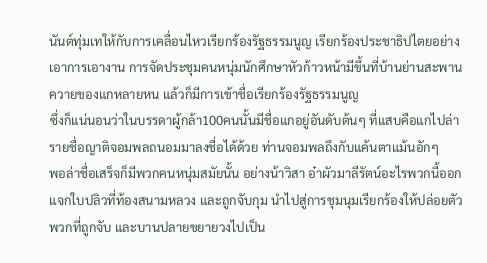นันต์ทุ่มเทให้กับการเคลื่อนไหวเรียกร้องรัฐธรรมนูญ เรียกร้องประชาธิปไตยอย่างเอาการเอางาน การจัดประชุมคนหนุ่มนักศึกษาหัวก้าวหน้ามีขึ้นที่บ้านย่านสะพานควายของแกหลายหน แล้วก็มีการเข้าชื่อเรียกร้องรัฐธรรมนูญ
ซึ่งก็แน่นอนว่าในบรรดาผู้กล้า100คนนั้นมีชื่อแกอยู่อันดับต้นๆ ที่แสบคือแกไปล่ารายชื่อญาติจอมพลถนอมมาลงชื่อได้ด้วย ท่านจอมพลถึงกับแค้นตาแม้นอักๆ
พอล่าชื่อเสร็จก็มีพวกคนหนุ่มสมัยนั้น อย่างน้าวิสา อ๋าผัวมาลีรัตน์อะไรพวกนี้ออกแจกใบปลิวที่ท้องสนามหลวง และถูกจับกุม นำไปสู่การชุมนุมเรียกร้องให้ปล่อยตัวพวกที่ถูกจับ และบานปลายขยายวงไปเป็น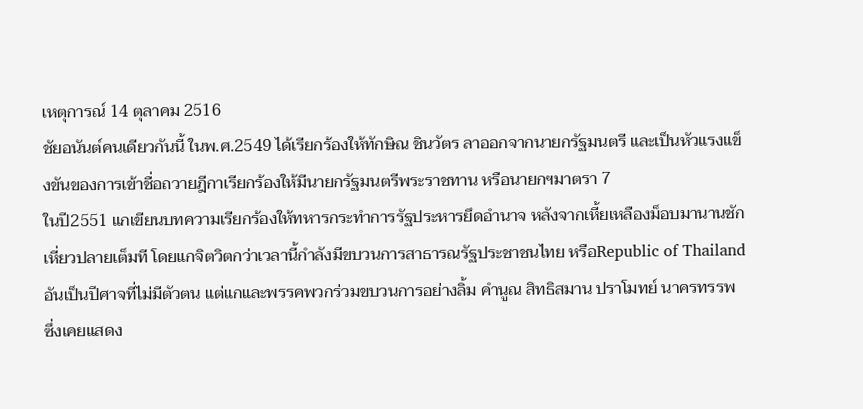เหตุการณ์ 14 ตุลาคม 2516
ชัยอนันต์คนเดียวกันนี้ ในพ.ศ.2549 ได้เรียกร้องให้ทักษิณ ชินวัตร ลาออกจากนายกรัฐมนตรี และเป็นหัวแรงแข็งขันของการเข้าชื่อถวายฎีกาเรียกร้องให้มีนายกรัฐมนตรีพระราชทาน หรือนายกฯมาตรา 7
ในปี2551 แกเขียนบทความเรียกร้องให้ทหารกระทำการรัฐประหารยึดอำนาจ หลังจากเหี้ยเหลืองม็อบมานานชักเหี่ยวปลายเต็มที โดยแกจิตวิตกว่าเวลานี้กำลังมีขบวนการสาธารณรัฐประชาชนไทย หรือRepublic of Thailand อันเป็นปีศาจที่ไม่มีตัวตน แต่แกและพรรคพวกร่วมขบวนการอย่างลิ้ม คำนูณ สิทธิสมาน ปราโมทย์ นาครทรรพ ซึ่งเคยแสดง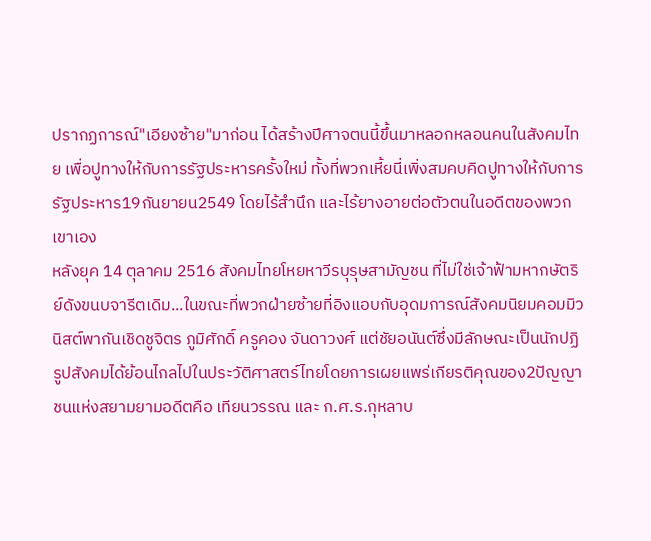ปรากฏการณ์"เอียงซ้าย"มาก่อน ได้สร้างปีศาจตนนี้ขึ้นมาหลอกหลอนคนในสังคมไทย เพื่อปูทางให้กับการรัฐประหารครั้งใหม่ ทั้งที่พวกเหี้ยนี่เพิ่งสมคบคิดปูทางให้กับการรัฐประหาร19กันยายน2549 โดยไร้สำนึก และไร้ยางอายต่อตัวตนในอดีตของพวกเขาเอง
หลังยุค 14 ตุลาคม 2516 สังคมไทยโหยหาวีรบุรุษสามัญชน ที่ไม่ใช่เจ้าฟ้ามหากษัตริย์ดังขนบจารีตเดิม...ในขณะที่พวกฝ่ายซ้ายที่อิงแอบกับอุดมการณ์สังคมนิยมคอมมิวนิสต์พากันเชิดชูจิตร ภูมิศักดิ์ ครูคอง จันดาวงศ์ แต่ชัยอนันต์ซึ่งมีลักษณะเป็นนักปฏิรูปสังคมได้ย้อนไกลไปในประวัติศาสตร์ไทยโดยการเผยแพร่เกียรติคุณของ2ปัญญาชนแห่งสยามยามอดีตคือ เทียนวรรณ และ ก.ศ.ร.กุหลาบ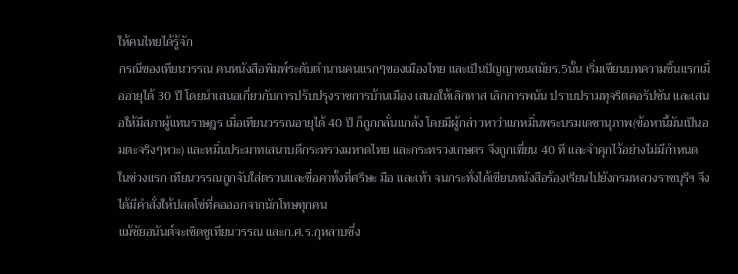ให้คนไทยได้รู้จัก
กรณีของเทียนวรรณ คนหนังสือพิมพ์ระดับตำนานคนแรกๆของเมืองไทย และเป็นปัญญาชนสมัยร.5นั้น เริ่มเขียนบทความชิ้นแรกเมื่ออายุได้ 30 ปี โดยนำเสนอเกี่ยวกับการปรับปรุงราชการบ้านเมือง เสนอให้เลิกทาส เลิกการพนัน ปราบปรามทุจริตคอรัปชัน และเสนอให้มีสภาผู้แทนราษฎร เมื่อเทียนวรรณอายุได้ 40 ปี ก็ถูกกลั่นแกล้ง โดยมีผู้กล่าวหาว่าแกหมิ่นพระบรมเดชานุภาพ(ข้อหานี้มันเป็นอมตะจริงๆหวะ) และหมิ่นประมาทเสนาบดีกระทรวงมหาดไทย และกระทรวงเกษตร จึงถูกเฆี่ยน 40 ที และจำคุกไว้อย่างไม่มีกำหนด
ในช่วงแรก เทียนวรรณถูกจับใส่ตรวนและขื่อคาทั้งที่ศรีษะ มือ และเท้า จนกระทั่งได้เขียนหนังสือร้องเรียนไปยังกรมหลวงราชบุรีฯ จึงได้มีคำสั่งให้ปลดโซ่ที่คอออกจากนักโทษทุกคน
แม้ชัยอนันต์จะเชิดชูเทียนวรรณ และก.ศ.ร.กุหลาบซึ่ง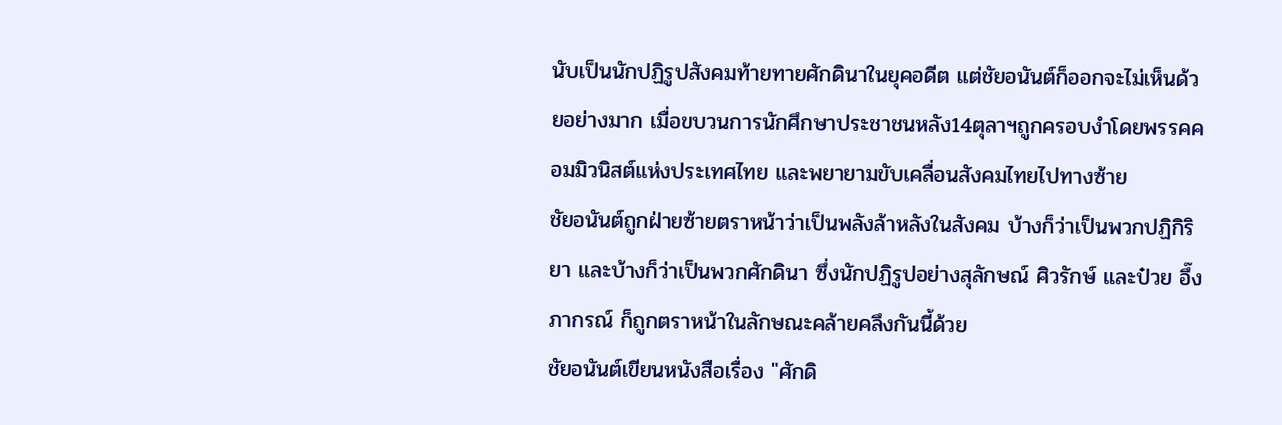นับเป็นนักปฏิรูปสังคมท้ายทายศักดินาในยุคอดีต แต่ชัยอนันต์ก็ออกจะไม่เห็นด้วยอย่างมาก เมื่อขบวนการนักศึกษาประชาชนหลัง14ตุลาฯถูกครอบงำโดยพรรคคอมมิวนิสต์แห่งประเทศไทย และพยายามขับเคลื่อนสังคมไทยไปทางซ้าย
ชัยอนันต์ถูกฝ่ายซ้ายตราหน้าว่าเป็นพลังล้าหลังในสังคม บ้างก็ว่าเป็นพวกปฏิกิริยา และบ้างก็ว่าเป็นพวกศักดินา ซึ่งนักปฏิรูปอย่างสุลักษณ์ ศิวรักษ์ และป๋วย อึ๊งภากรณ์ ก็ถูกตราหน้าในลักษณะคล้ายคลึงกันนี้ด้วย
ชัยอนันต์เขียนหนังสือเรื่อง "ศักดิ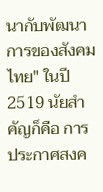นากับพัฒนาการของสังคมไทย" ในปี 2519 นัยสำคัญก็คือ การประกาศสงค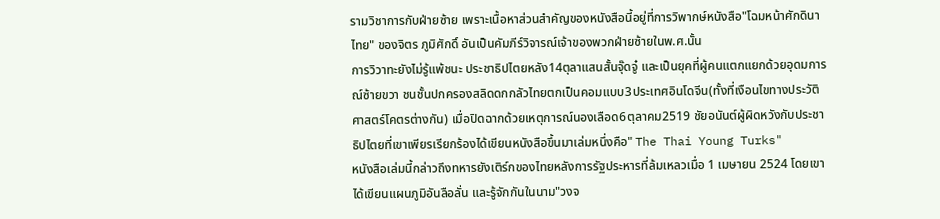รามวิชาการกับฝ่ายซ้าย เพราะเนื้อหาส่วนสำคัญของหนังสือนี้อยู่ที่การวิพากษ์หนังสือ"โฉมหน้าศักดินาไทย" ของจิตร ภูมิศักดิ์ อันเป็นคัมภีร์วิจารณ์เจ้าของพวกฝ่ายซ้ายในพ.ศ.นั้น
การวิวาทะยังไม่รู้แพ้ชนะ ประชาธิปไตยหลัง14ตุลาแสนสั้นจุ๊ดจู๋ และเป็นยุคที่ผู้คนแตกแยกด้วยอุดมการณ์ซ้ายขวา ชนชั้นปกครองสลิดดกกลัวไทยตกเป็นคอมแบบ3ประเทศอินโดจีน(ทั้งที่เงือนไขทางประวัติศาสตร์โคตรต่างกัน) เมื่อปิดฉากด้วยเหตุการณ์นองเลือด6ตุลาคม2519 ชัยอนันต์ผู้ผิดหวังกับประชาธิปไตยที่เขาเพียรเรียกร้องได้เขียนหนังสือขึ้นมาเล่มหนึ่งคือ" The Thai Young Turks"
หนังสือเล่มนี้กล่าวถึงทหารยังเติร์กของไทยหลังการรัฐประหารที่ล้มเหลวเมื่อ 1 เมษายน 2524 โดยเขาได้เขียนแผนภูมิอันลือลั่น และรู้จักกันในนาม"วงจ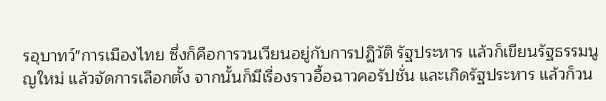รอุบาทว์"การเมืองไทย ซึ่งก็คือการวนเวียนอยู่กับการปฏิวัติ รัฐประหาร แล้วก็เขียนรัฐธรรมนูญใหม่ แล้วจัดการเลือกตั้ง จากนั้นก็มีเรื่องราวอื้อฉาวคอรัปชั่น และเกิดรัฐประหาร แล้วก็วน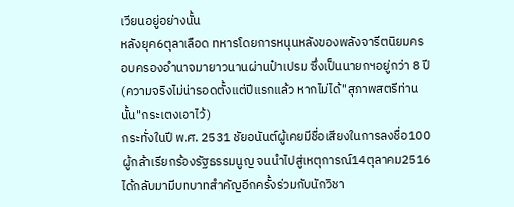เวียนอยู่อย่างนั้น
หลังยุค6ตุลาเลือด ทหารโดยการหนุนหลังของพลังจารีตนิยมครอบครองอำนาจมายาวนานผ่านป๋าเปรม ซึ่งเป็นนายกฯอยู่กว่า 8 ปี(ความจริงไม่น่ารอดตั้งแต่ปีแรกแล้ว หากไม่ได้"สุภาพสตรีท่านนั้น"กระเตงเอาไว้)
กระทั่งในปี พ.ศ. 2531 ชัยอนันต์ผู้เคยมีชื่อเสียงในการลงชื่อ100ผู้กล้าเรียกร้องรัฐธรรมนูญ จนนำไปสู่เหตุการณ์14ตุลาคม2516ได้กลับมามีบทบาทสำคัญอีกครั้งร่วมกับนักวิชา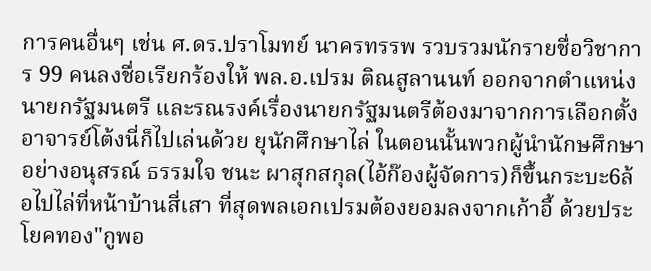การคนอื่นๆ เช่น ศ.ดร.ปราโมทย์ นาครทรรพ รวบรวมนักรายชื่อวิชาการ 99 คนลงชื่อเรียกร้องให้ พล.อ.เปรม ติณสูลานนท์ ออกจากตำแหน่งนายกรัฐมนตรี และรณรงค์เรื่องนายกรัฐมนตรีต้องมาจากการเลือกตั้ง
อาจารย์โต้งนี่ก็ไปเล่นด้วย ยุนักศึกษาไล่ ในตอนนั้นพวกผู้นำนักษศึกษาอย่างอนุสรณ์ ธรรมใจ ชนะ ผาสุกสกุล(ไอ้ก๊องผู้จัดการ)ก็ขึ้นกระบะ6ล้อไปไล่ที่หน้าบ้านสี่เสา ที่สุดพลเอกเปรมต้องยอมลงจากเก้าอี้ ด้วยประโยคทอง"กูพอ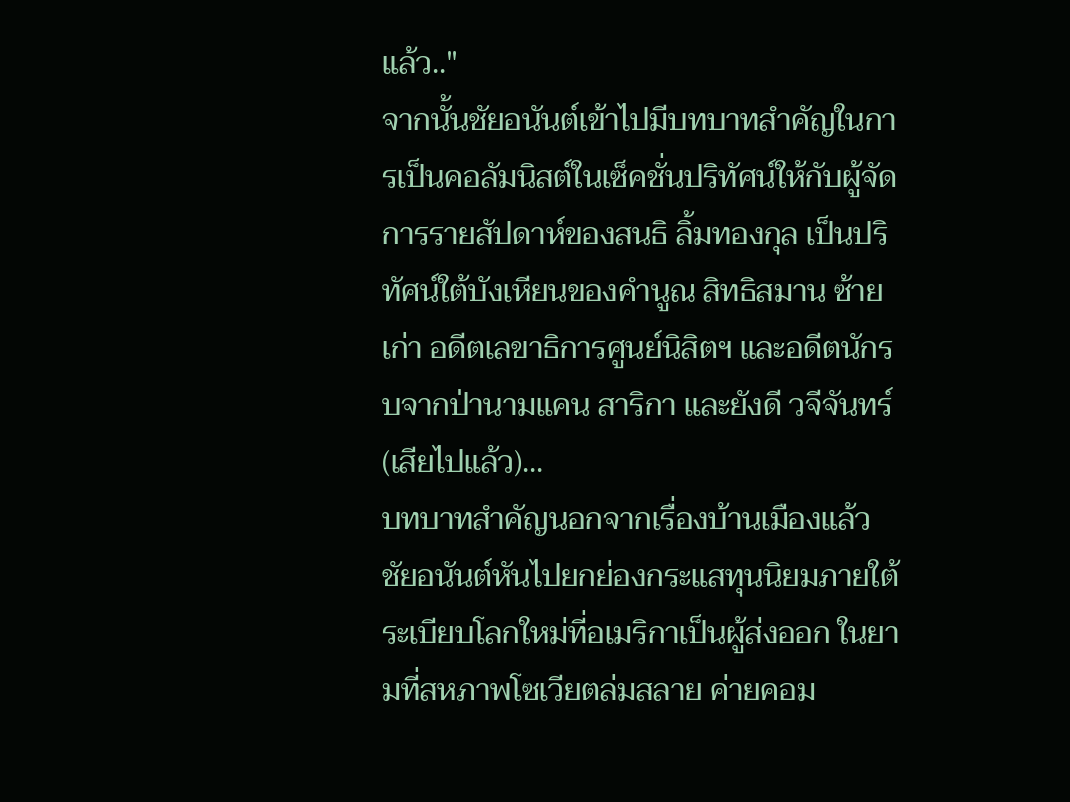แล้ว.."
จากนั้นชัยอนันต์เข้าไปมีบทบาทสำคัญในการเป็นคอลัมนิสต์ในเซ็คชั่นปริทัศน์ให้กับผู้จัดการรายสัปดาห์ของสนธิ ลิ้มทองกุล เป็นปริทัศน์ใต้บังเหียนของคำนูณ สิทธิสมาน ซ้ายเก่า อดีตเลขาธิการศูนย์นิสิตฯ และอดีตนักรบจากป่านามแคน สาริกา และยังดี วจีจันทร์(เสียไปแล้ว)...
บทบาทสำคัญนอกจากเรื่องบ้านเมืองแล้ว ชัยอนันต์หันไปยกย่องกระแสทุนนิยมภายใต้ระเบียบโลกใหม่ที่อเมริกาเป็นผู้ส่งออก ในยามที่สหภาพโซเวียตล่มสลาย ค่ายคอม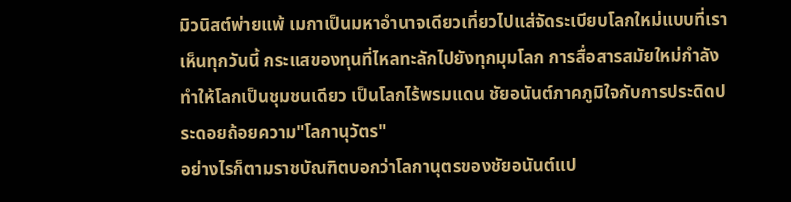มิวนิสต์พ่ายแพ้ เมกาเป็นมหาอำนาจเดียวเที่ยวไปแส่จัดระเบียบโลกใหม่แบบที่เราเห็นทุกวันนี้ กระแสของทุนที่ไหลทะลักไปยังทุกมุมโลก การสื่อสารสมัยใหม่กำลังทำให้โลกเป็นชุมชนเดียว เป็นโลกไร้พรมแดน ชัยอนันต์ภาคภูมิใจกับการประดิดประดอยถ้อยความ"โลกานุวัตร"
อย่างไรก็ตามราชบัณฑิตบอกว่าโลกานุตรของชัยอนันต์แป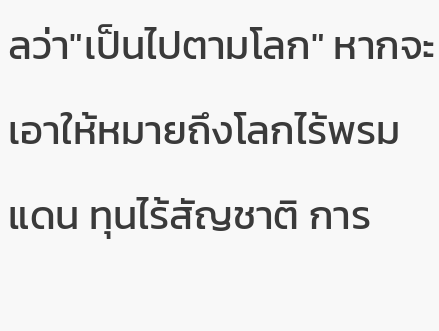ลว่า"เป็นไปตามโลก" หากจะเอาให้หมายถึงโลกไร้พรมแดน ทุนไร้สัญชาติ การ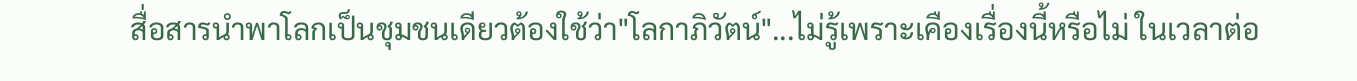สื่อสารนำพาโลกเป็นชุมชนเดียวต้องใช้ว่า"โลกาภิวัตน์"...ไม่รู้เพราะเคืองเรื่องนี้หรือไม่ ในเวลาต่อ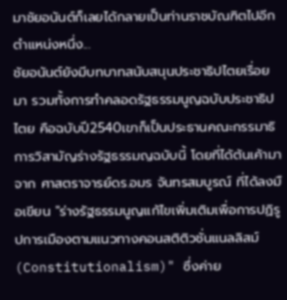มาชัยอนันต์ก็เลยได้กลายเป็นท่านราชบัณฑิตไปอีกตำแหน่งหนึ่ง...
ชัยอนันต์ยังมีบทบาทสนับสนุนประชาธิปไตยเรื่อยมา รวมทั้งการทำคลอดรัฐธรรมนูญฉบับประชาธิปไตย คือฉบับปี2540เขาก็เป็นประธานคณะกรรมาธิการวิสามัญร่างรัฐธรรมญฉบับนี้ โดยที่ได้ต้นเค้ามาจาก ศาสตราจารย์ดร.อมร จันทรสมบูรณ์ ที่ได้ลงมือเขียน "ร่างรัฐธรรมนูญแก้ไขเพิ่มเติมเพื่อการปฏิรูปการเมืองตามแนวทางคอนสติติวชั่นแนลลิสม์ (Constitutionalism)" ซึ่งค่าย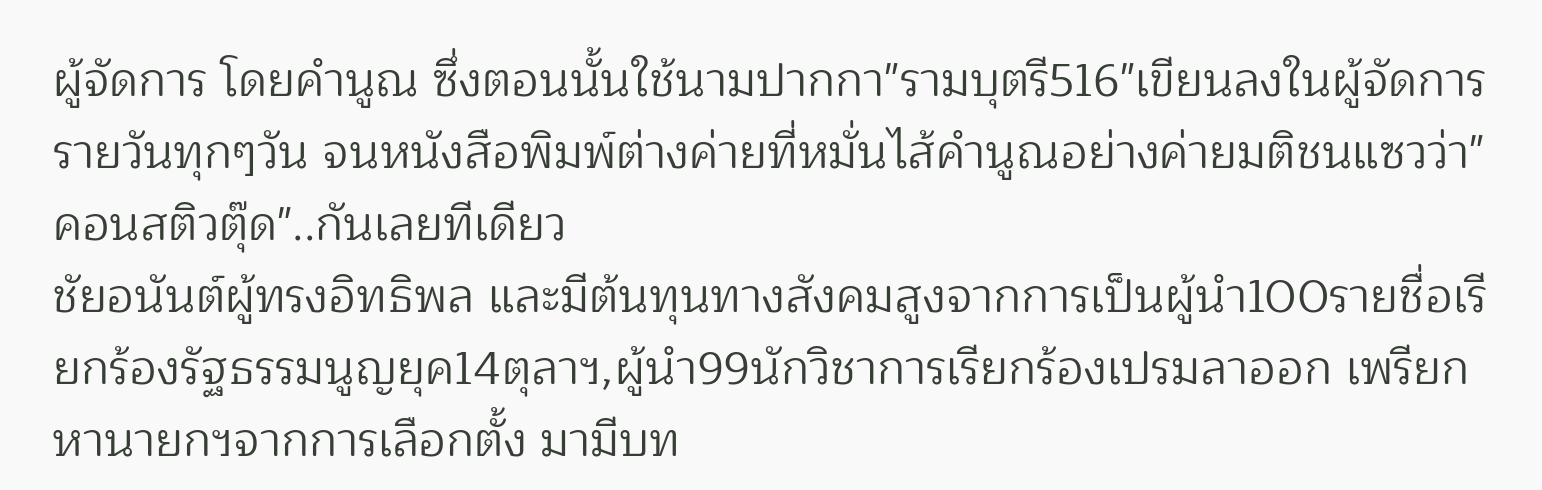ผู้จัดการ โดยคำนูณ ซึ่งตอนนั้นใช้นามปากกา"รามบุตรี516"เขียนลงในผู้จัดการรายวันทุกๆวัน จนหนังสือพิมพ์ต่างค่ายที่หมั่นไส้คำนูณอย่างค่ายมติชนแซวว่า"คอนสติวตุ๊ด"..กันเลยทีเดียว
ชัยอนันต์ผู้ทรงอิทธิพล และมีต้นทุนทางสังคมสูงจากการเป็นผู้นำ100รายชื่อเรียกร้องรัฐธรรมนูญยุค14ตุลาฯ,ผู้นำ99นักวิชาการเรียกร้องเปรมลาออก เพรียกหานายกฯจากการเลือกตั้ง มามีบท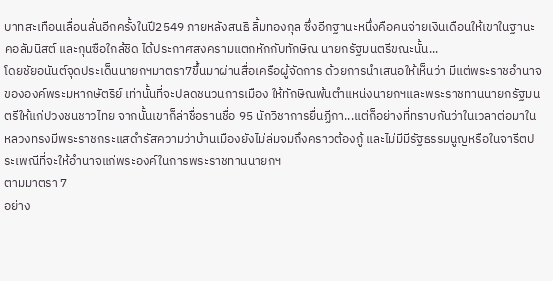บาทสะเทือนเลื่อนลั่นอีกครั้งในปี2549 ภายหลังสนธิ ลิ้มทองกุล ซึ่งอีกฐานะหนึ่งคือคนจ่ายเงินเดือนให้เขาในฐานะคอลัมนิสต์ และกุนซือใกล้ชิด ได้ประกาศสงครามแตกหักกับทักษิณ นายกรัฐมนตรีขณะนั้น...
โดยชัยอนันต์จุดประเด็นนายกฯมาตรา7ขึ้นมาผ่านสื่อเครือผู้จัดการ ด้วยการนำเสนอให้เห็นว่า มีแต่พระราชอำนาจขององค์พระมหากษัตริย์ เท่านั้นที่จะปลดชนวนการเมือง ให้ทักษิณพ้นตำแหน่งนายกฯและพระราชทานนายกรัฐมนตรีให้แก่ปวงชนชาวไทย จากนั้นเขาก็ล่าชื่อรานชื่อ 95 นักวิชาการยื่นฏีกา...แต่ก็อย่างที่ทราบกันว่าในเวลาต่อมาในหลวงทรงมีพระราชกระแสดำรัสความว่าบ้านเมืองยังไม่ล่มจมถึงคราวต้องกู้ และไม่มีมีรัฐธรรมนูญหรือในจารีตประเพณีที่จะให้อำนาจแก่พระองค์ในการพระราชทานนายกฯ
ตามมาตรา 7
อย่าง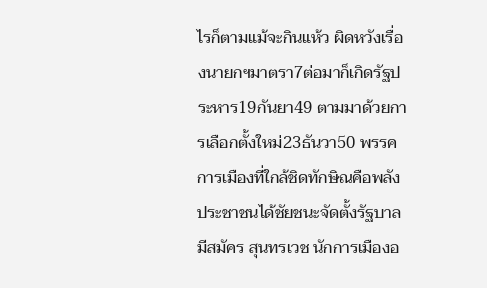ไรก็ตามแม้จะกินแห้ว ผิดหวังเรื่องนายกฯมาตรา7ต่อมาก็เกิดรัฐประหาร19กันยา49 ตามมาด้วยการเลือกตั้งใหม่23ธันวา50 พรรคการเมืองที่ใกล้ชิดทักษิณคือพลังประชาชนได้ชัยชนะจัดตั้งรัฐบาล มีสมัคร สุนทรเวช นักการเมืองอ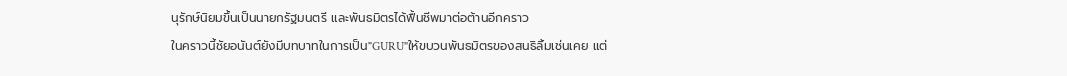นุรักษ์นิยมขึ้นเป็นนายกรัฐมนตรี และพันธมิตรได้ฟื้นชีพมาต่อต้านอีกคราว
ในคราวนี้ชัยอนันต์ยังมีบทบาทในการเป็น"GURU"ให้ขบวนพันธมิตรของสนธิลิ้มเช่นเคย แต่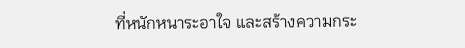ที่หนักหนาระอาใจ และสร้างความกระ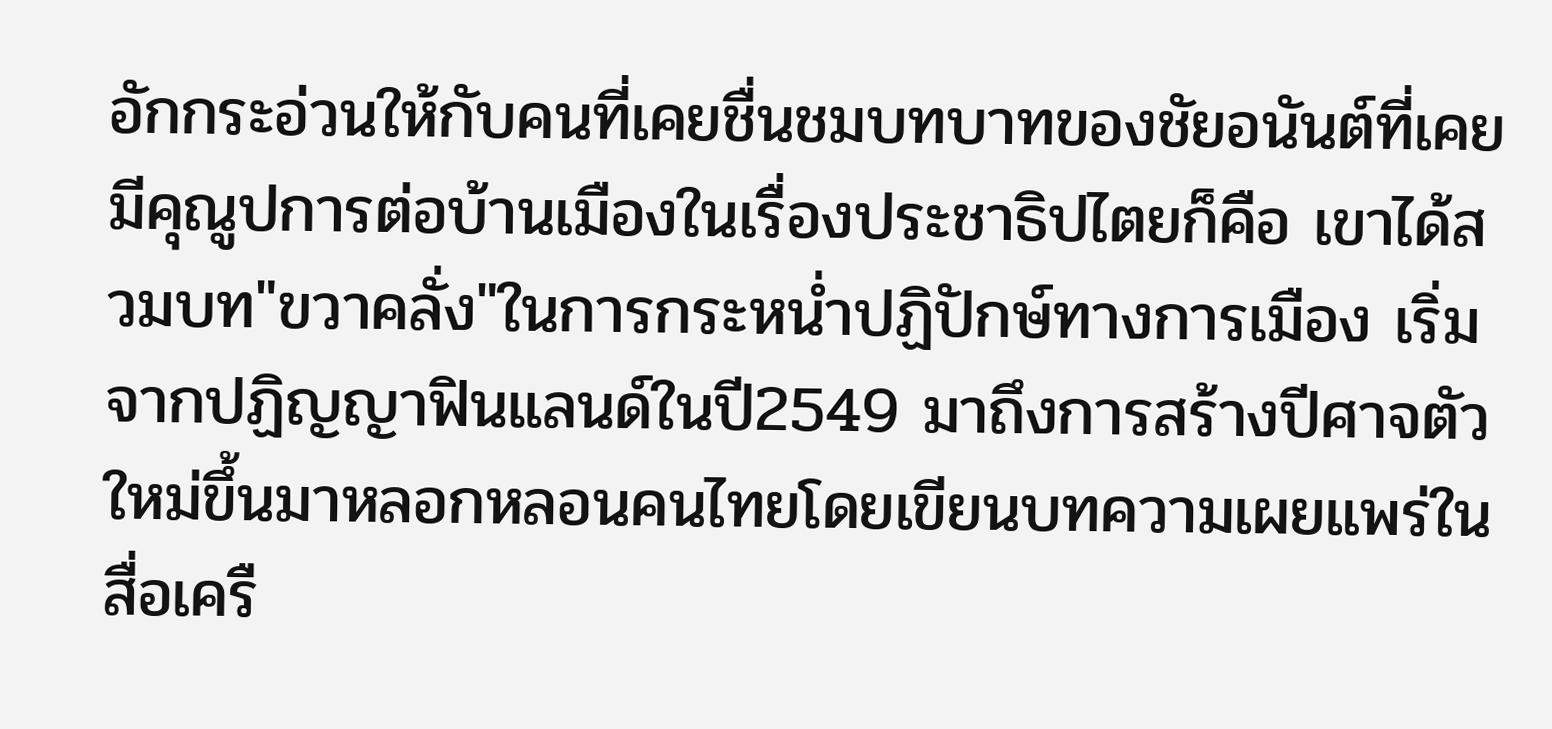อักกระอ่วนให้กับคนที่เคยชื่นชมบทบาทของชัยอนันต์ที่เคยมีคุณูปการต่อบ้านเมืองในเรื่องประชาธิปไตยก็คือ เขาได้สวมบท"ขวาคลั่ง"ในการกระหน่ำปฏิปักษ์ทางการเมือง เริ่มจากปฏิญญาฟินแลนด์ในปี2549 มาถึงการสร้างปีศาจตัวใหม่ขึ้นมาหลอกหลอนคนไทยโดยเขียนบทความเผยแพร่ในสื่อเครื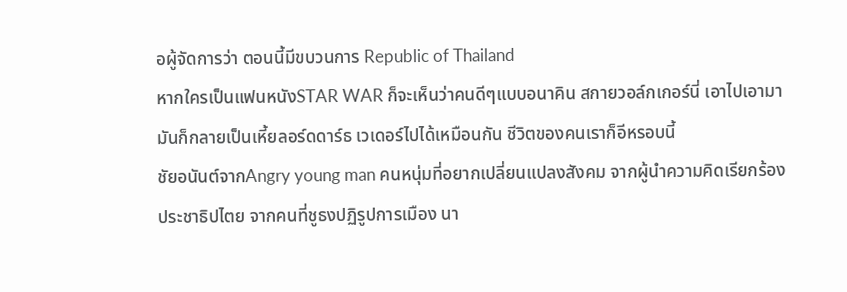อผู้จัดการว่า ตอนนี้มีขบวนการ Republic of Thailand
หากใครเป็นแฟนหนังSTAR WAR ก็จะเห็นว่าคนดีๆแบบอนาคิน สกายวอล์กเกอร์นี่ เอาไปเอามามันก็กลายเป็นเหี้ยลอร์ดดาร์ธ เวเดอร์ไปได้เหมือนกัน ชีวิตของคนเราก็อีหรอบนี้
ชัยอนันต์จากAngry young man คนหนุ่มที่อยากเปลี่ยนแปลงสังคม จากผู้นำความคิดเรียกร้องประชาธิปไตย จากคนที่ชูธงปฏิรูปการเมือง นา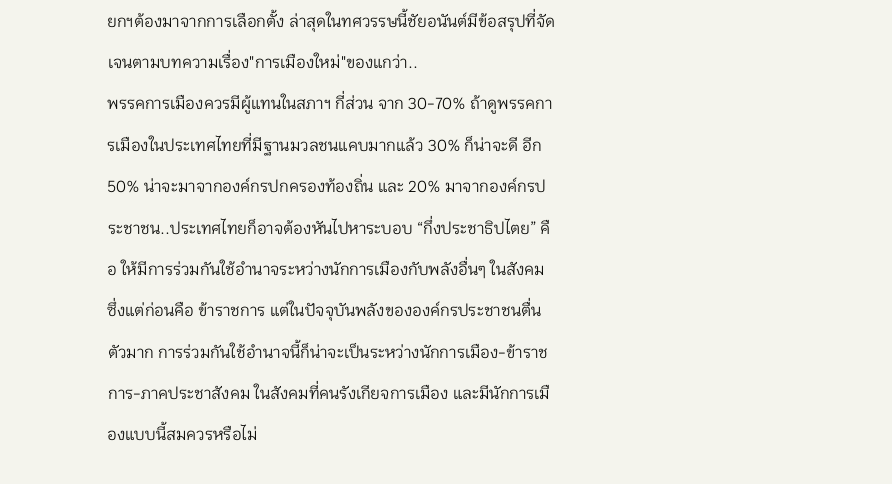ยกฯต้องมาจากการเลือกตั้ง ล่าสุดในทศวรรษนี้ชัยอนันต์มีข้อสรุปที่จัดเจนตามบทความเรื่อง"การเมืองใหม่"ของแกว่า..
พรรคการเมืองควรมีผู้แทนในสภาฯ กี่ส่วน จาก 30-70% ถ้าดูพรรคการเมืองในประเทศไทยที่มีฐานมวลชนแคบมากแล้ว 30% ก็น่าจะดี อีก 50% น่าจะมาจากองค์กรปกครองท้องถิ่น และ 20% มาจากองค์กรประชาชน..ประเทศไทยก็อาจต้องหันไปหาระบอบ “กึ่งประชาธิปไตย” คือ ให้มีการร่วมกันใช้อำนาจระหว่างนักการเมืองกับพลังอื่นๆ ในสังคม ซึ่งแต่ก่อนคือ ข้าราชการ แต่ในปัจจุบันพลังขององค์กรประชาชนตื่นตัวมาก การร่วมกันใช้อำนาจนี้ก็น่าจะเป็นระหว่างนักการเมือง-ข้าราชการ-ภาคประชาสังคม ในสังคมที่คนรังเกียจการเมือง และมีนักการเมืองแบบนี้สมควรหรือไม่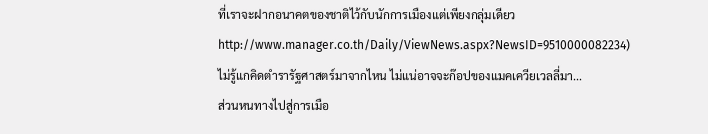ที่เราจะฝากอนาคตของชาติไว้กับนักการเมืองแต่เพียงกลุ่มเดียวhttp://www.manager.co.th/Daily/ViewNews.aspx?NewsID=9510000082234)
ไม่รู้แกคิดตำรารัฐศาสตร์มาจากไหน ไม่แน่อาจจะก๊อปของแมคเควียเวลลี่มา...
ส่วนหนทางไปสู่การเมือ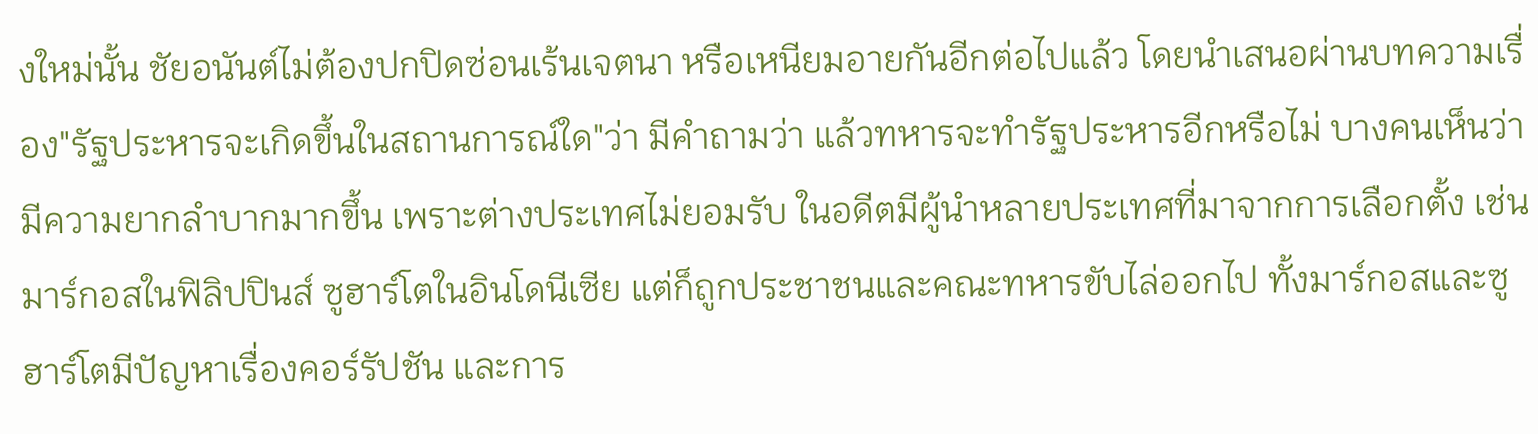งใหม่นั้น ชัยอนันต์ไม่ต้องปกปิดซ่อนเร้นเจตนา หรือเหนียมอายกันอีกต่อไปแล้ว โดยนำเสนอผ่านบทความเรื่อง"รัฐประหารจะเกิดขึ้นในสถานการณ์ใด"ว่า มีคำถามว่า แล้วทหารจะทำรัฐประหารอีกหรือไม่ บางคนเห็นว่ามีความยากลำบากมากขึ้น เพราะต่างประเทศไม่ยอมรับ ในอดีตมีผู้นำหลายประเทศที่มาจากการเลือกตั้ง เช่น มาร์กอสในฟิลิปปินส์ ซูฮาร์โตในอินโดนีเซีย แต่ก็ถูกประชาชนและคณะทหารขับไล่ออกไป ทั้งมาร์กอสและซูฮาร์โตมีปัญหาเรื่องคอร์รัปชัน และการ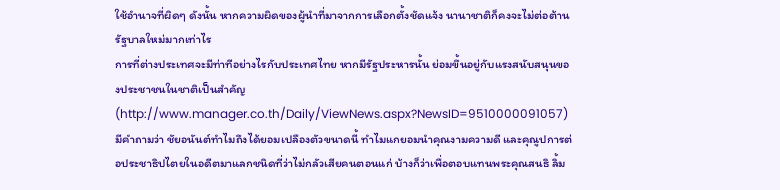ใช้อำนาจที่ผิดๆ ดังนั้น หากความผิดของผู้นำที่มาจากการเลือกตั้งชัดแจ้ง นานาชาติก็คงจะไม่ต่อต้านรัฐบาลใหม่มากเท่าไร
การที่ต่างประเทศจะมีท่าทีอย่างไรกับประเทศไทย หากมีรัฐประหารนั้น ย่อมขึ้นอยู่กับแรงสนับสนุนของประชาชนในชาติเป็นสำคัญ
(http://www.manager.co.th/Daily/ViewNews.aspx?NewsID=9510000091057)
มีคำถามว่า ชัยอนันต์ทำไมถึงได้ยอมเปลืองตัวขนาดนี้ ทำไมแกยอมนำคุณงามความดี และคุณูปการต่อประชาธิปไตยในอดีตมาแลกชนิดที่ว่าไม่กลัวเสียคนตอนแก่ บ้างก็ว่าเพื่อตอบแทนพระคุณสนธิ ลิ้ม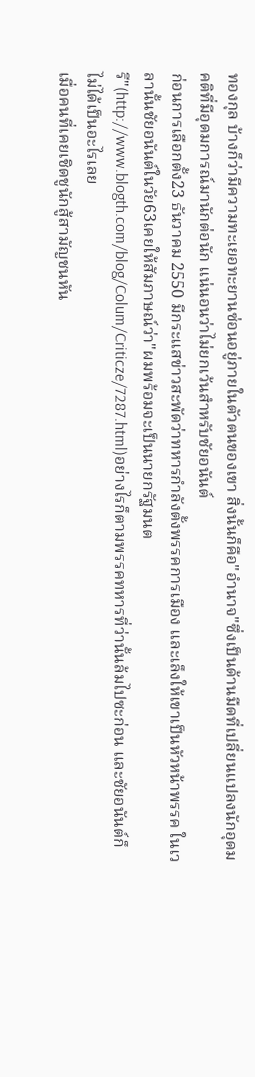ทองกุล บ้างก็ว่ามีความทะเยอทะยานซ่อนอยู่ภายในตัวตนของเขา สิ่งนั้นก็คือ"อำนาจ"ซึ่งเป็นด้านมืดที่เปลี่ยนแปลงนักอุดมคติที่มีอุดมการณ์มานักต่อนัก แน่นอนว่าไม่ยกเว้นสำหรับชัยอนันต์
ก่อนการเลือกตั้ง23 ธันวาคม 2550 มีกระแสข่าวสะพัดว่าทหารกำลังตั้งพรรคการเมือง และเล็งให้เขาเป็นหัวหน้าพรรค ในเวลานั้นชัยอนันต์ในวัย63เคยให้สัมภาษณ์ว่า"ผมพร้อมจะเป็นนายกรัฐมนตรี"(http://www.blogth.com/blog/Colum/Criticze/7287.html)อย่างไรก็ตามพรรคทหารที่ว่านั้นล้มไปซะก่อน และชัยอนันต์ก็ไม่ได้เป็นอะไรเลย
เมื่อคนที่เคยเชิดชูนักสู้สามัญชนหัน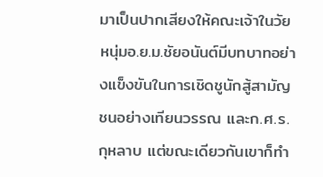มาเป็นปากเสียงให้คณะเจ้าในวัยหนุ่มอ.ย.ม.ชัยอนันต์มีบทบาทอย่างแข็งขันในการเชิดชูนักสู้สามัญชนอย่างเทียนวรรณ และก.ศ.ร.กุหลาบ แต่ขณะเดียวกันเขาก็ทำ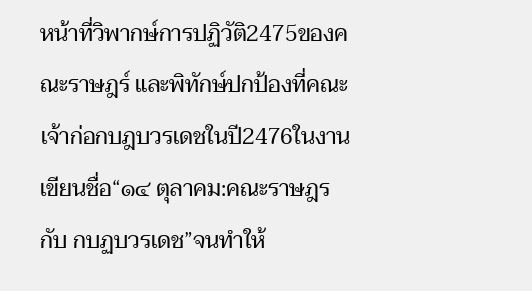หน้าที่วิพากษ์การปฏิวัติ2475ของคณะราษฎร์ และพิทักษ์ปกป้องที่คณะเจ้าก่อกบฎบวรเดชในปี2476ในงานเขียนชื่อ“๑๔ ตุลาคม:คณะราษฎร กับ กบฏบวรเดช”จนทำให้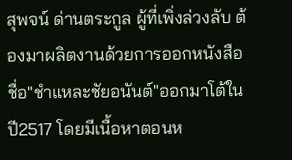สุพจน์ ด่านตระกูล ผู้ที่เพิ่งล่วงลับ ต้องมาผลิตงานด้วยการออกหนังสือชื่อ"ชำแหละชัยอนันต์"ออกมาโต้ในปี2517 โดยมีเนื้อหาตอนห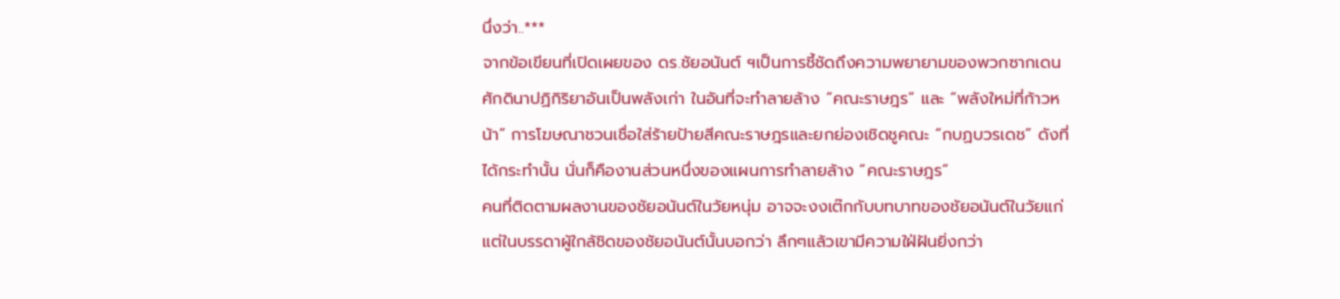นึ่งว่า..***
จากข้อเขียนที่เปิดเผยของ ดร.ชัยอนันต์ ฯเป็นการชี้ชัดถึงความพยายามของพวกซากเดนศักดินาปฏิกิริยาอันเป็นพลังเก่า ในอันที่จะทำลายล้าง “คณะราษฎร” และ “พลังใหม่ที่ก้าวหน้า” การโฆษณาชวนเชื่อใส่ร้ายป้ายสีคณะราษฎรและยกย่องเชิดชูคณะ “กบฏบวรเดช” ดังที่ได้กระทำนั้น นั่นก็คืองานส่วนหนึ่งของแผนการทำลายล้าง “คณะราษฎร”
คนที่ติดตามผลงานของชัยอนันต์ในวัยหนุ่ม อาจจะงงเต๊กกับบทบาทของชัยอนันต์ในวัยแก่ แต่ในบรรดาผู้ใกล้ชิดของชัยอนันต์นั้นบอกว่า ลึกๆแล้วเขามีความใฝ่ฝันยิ่งกว่า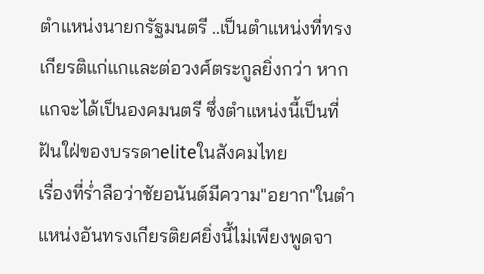ตำแหน่งนายกรัฐมนตรี ..เป็นตำแหน่งที่ทรงเกียรติแก่แกและต่อวงศ์ตระกูลยิ่งกว่า หากแกจะได้เป็นองคมนตรี ซึ่งตำแหน่งนี้เป็นที่ฝันใฝ่ของบรรดาeliteในสังคมไทย
เรื่องที่ร่ำลือว่าชัยอนันต์มีความ"อยาก"ในตำแหน่งอันทรงเกียรติยศยิ่งนี้ไม่เพียงพูดจา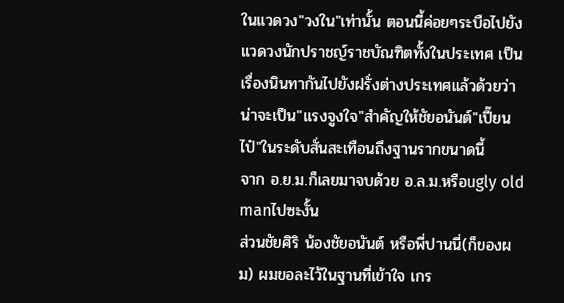ในแวดวง"วงใน"เท่านั้น ตอนนี้ค่อยๆระบือไปยังแวดวงนักปราชญ์ราชบัณฑิตทั้งในประเทศ เป็นเรื่องนินทากันไปยังฝรั่งต่างประเทศแล้วด้วยว่า น่าจะเป็น"แรงจูงใจ"สำคัญให้ชัยอนันต์"เปี๊ยนไป๋"ในระดับสั่นสะเทือนถึงฐานรากขนาดนี้
จาก อ.ย.ม.ก็เลยมาจบด้วย อ.ล.ม.หรือugly old manไปซะงั้น
ส่วนชัยศิริ น้องชัยอนันต์ หรือพี่ปานนี่(ก็ของผม) ผมขอละไว้ในฐานที่เข้าใจ เกร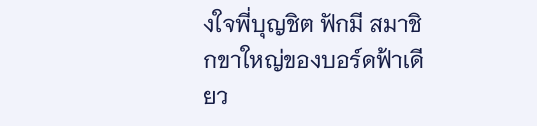งใจพี่บุญชิต ฟักมี สมาชิกขาใหญ่ของบอร์ดฟ้าเดียว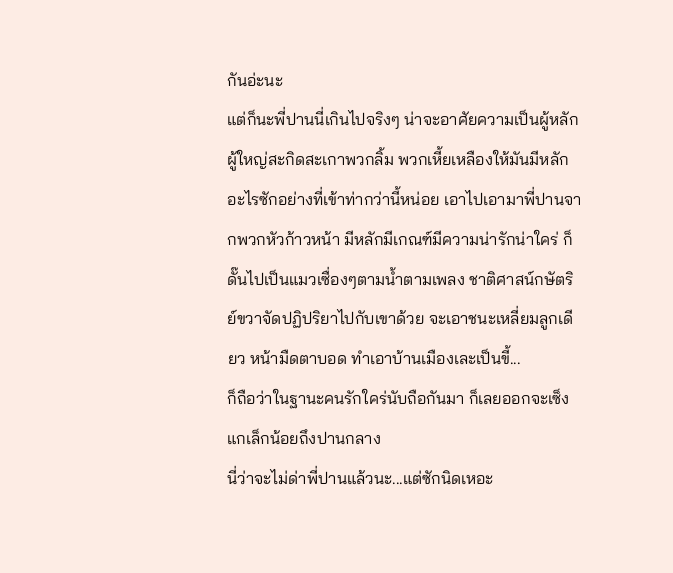กันอ่ะนะ
แต่ก็นะพี่ปานนี่เกินไปจริงๆ น่าจะอาศัยความเป็นผู้หลักผู้ใหญ่สะกิดสะเกาพวกลิ้ม พวกเหี้ยเหลืองให้มันมีหลักอะไรซักอย่างที่เข้าท่ากว่านี้หน่อย เอาไปเอามาพี่ปานจากพวกหัวก้าวหน้า มีหลักมีเกณฑ์มีความน่ารักน่าใคร่ ก็ดั๊นไปเป็นแมวเซื่องๆตามน้ำตามเพลง ชาติศาสน์กษัตริย์ขวาจัดปฏิปริยาไปกับเขาด้วย จะเอาชนะเหลี่ยมลูกเดียว หน้ามืดตาบอด ทำเอาบ้านเมืองเละเป็นขี้...
ก็ถือว่าในฐานะคนรักใคร่นับถือกันมา ก็เลยออกจะเซ็งแกเล็กน้อยถึงปานกลาง
นี่ว่าจะไม่ด่าพี่ปานแล้วนะ...แต่ซักนิดเหอะ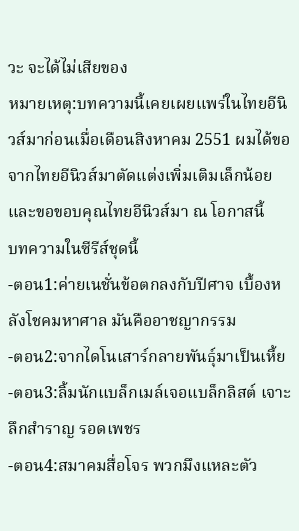วะ จะได้ไม่เสียของ
หมายเหตุ:บทความนี้เคยเผยแพร่ในไทยอีนิวส์มาก่อนเมื่อเดือนสิงหาคม 2551 ผมได้ขอจากไทยอีนิวส์มาตัดแต่งเพิ่มเติมเล็กน้อย และขอขอบคุณไทยอีนิวส์มา ณ โอกาสนี้
บทความในซีรีส์ชุดนี้
-ตอน1:ค่ายเนชั่นข้อตกลงกับปีศาจ เบื้องหลังโชคมหาศาล มันคืออาชญากรรม
-ตอน2:จากไดโนเสาร์กลายพันธุ์มาเป็นเหี้ย
-ตอน3:ลิ้มนักแบล็กเมล์เจอแบล็กลิสต์ เจาะลึกสำราญ รอดเพชร
-ตอน4:สมาคมสื่อโจร พวกมึงแหละตัว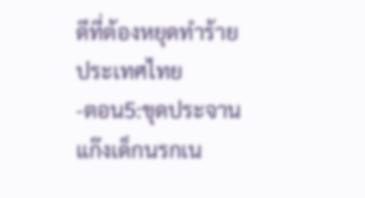ดีที่ต้องหยุดทำร้ายประเทศไทย
-ตอน5:ขุดประจานแก๊งเด็กนรกเน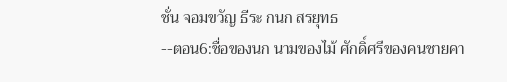ชั่น จอมขวัญ ธีระ กนก สรยุทธ
--ตอน6:ชื่อของนก นามของไม้ ศักดิ์ศรีของคนชายคา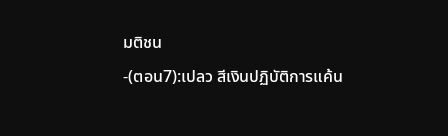มติชน
-(ตอน7):เปลว สีเงินปฏิบัติการแค้น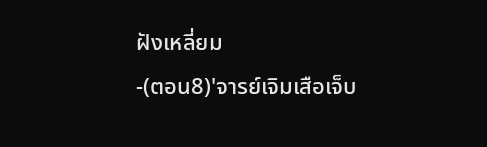ฝังเหลี่ยม
-(ตอน8)'จารย์เจิมเสือเจ็บ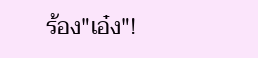ร้อง"เอ๋ง"!